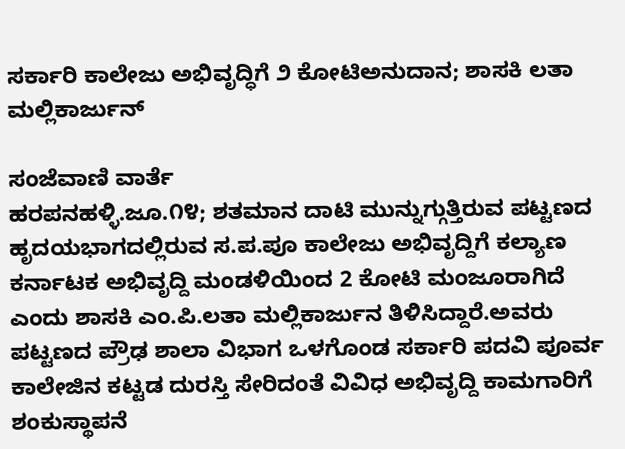ಸರ್ಕಾರಿ ಕಾಲೇಜು ಅಭಿವೃದ್ಧಿಗೆ ೨ ಕೋಟಿ‌ಅನುದಾನ; ಶಾಸಕಿ ಲತಾ ಮಲ್ಲಿಕಾರ್ಜುನ್‌

ಸಂಜೆವಾಣಿ ವಾರ್ತೆ
ಹರಪನಹಳ್ಳಿ.ಜೂ.೧೪; ಶತಮಾನ ದಾಟಿ ಮುನ್ನುಗ್ಗುತ್ತಿರುವ ಪಟ್ಟಣದ ಹೃದಯಭಾಗದಲ್ಲಿರುವ ಸ.ಪ.ಪೂ ಕಾಲೇಜು ಅಭಿವೃದ್ದಿಗೆ ಕಲ್ಯಾಣ ಕರ್ನಾಟಕ ಅಭಿವೃದ್ದಿ ಮಂಡಳಿಯಿಂದ 2 ಕೋಟಿ ಮಂಜೂರಾಗಿದೆ ಎಂದು ಶಾಸಕಿ ಎಂ.ಪಿ.ಲತಾ ಮಲ್ಲಿಕಾರ್ಜುನ ತಿಳಿಸಿದ್ದಾರೆ.ಅವರು ಪಟ್ಟಣದ ಪ್ರೌಢ ಶಾಲಾ ವಿಭಾಗ ಒಳಗೊಂಡ ಸರ್ಕಾರಿ ಪದವಿ ಪೂರ್ವ ಕಾಲೇಜಿನ ಕಟ್ಟಡ ದುರಸ್ತಿ ಸೇರಿದಂತೆ ವಿವಿಧ ಅಭಿವೃದ್ದಿ ಕಾಮಗಾರಿಗೆ  ಶಂಕುಸ್ಥಾಪನೆ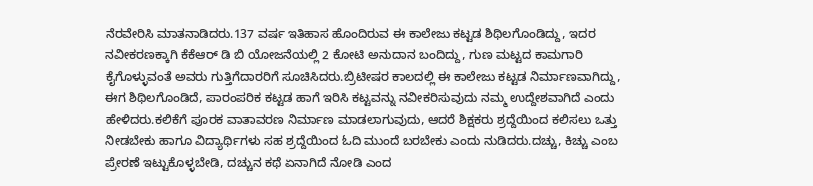ನೆರವೇರಿಸಿ ಮಾತನಾಡಿದರು.137 ವರ್ಷ ಇತಿಹಾಸ ಹೊಂದಿರುವ ಈ ಕಾಲೇಜು ಕಟ್ಟಡ ಶಿಥಿಲಗೊಂಡಿದ್ದು, ಇದರ ನವೀಕರಣಕ್ಕಾಗಿ ಕೆಕೆಆರ್‌ ಡಿ ಬಿ ಯೋಜನೆಯಲ್ಲಿ 2 ಕೋಟಿ ಅನುದಾನ ಬಂದಿದ್ದು, ಗುಣ ಮಟ್ಟದ ಕಾಮಗಾರಿ ಕೈಗೊಳ್ಳುವಂತೆ ಅವರು ಗುತ್ತಿಗೆದಾರರಿಗೆ ಸೂಚಿಸಿದರು.ಬ್ರಿಟೀಷರ ಕಾಲದಲ್ಲಿ ಈ ಕಾಲೇಜು ಕಟ್ಟಡ ನಿರ್ಮಾಣವಾಗಿದ್ದು, ಈಗ ಶಿಥಿಲಗೊಂಡಿದೆ, ಪಾರಂಪರಿಕ ಕಟ್ಟಡ ಹಾಗೆ ಇರಿಸಿ ಕಟ್ಟವನ್ನು ನವೀಕರಿಸುವುದು ನಮ್ಮ ಉದ್ದೇಶವಾಗಿದೆ ಎಂದು ಹೇಳಿದರು.ಕಲಿಕೆಗೆ ಪೂರಕ ವಾತಾವರಣ ನಿರ್ಮಾಣ ಮಾಡಲಾಗುವುದು, ಆದರೆ ಶಿಕ್ಷಕರು ಶ್ರದ್ದೆಯಿಂದ ಕಲಿಸಲು ಒತ್ತು ನೀಡಬೇಕು ಹಾಗೂ ವಿದ್ಯಾರ್ಥಿಗಳು ಸಹ ಶ್ರದ್ದೆಯಿಂದ ಓದಿ ಮುಂದೆ ಬರಬೇಕು ಎಂದು ನುಡಿದರು.ದಚ್ಚು, ಕಿಚ್ಚು ಎಂಬ ಪ್ರೇರಣೆ ಇಟ್ಟುಕೊಳ್ಳಬೇಡಿ, ದಚ್ಚುನ ಕಥೆ ಏನಾಗಿದೆ ನೋಡಿ ಎಂದ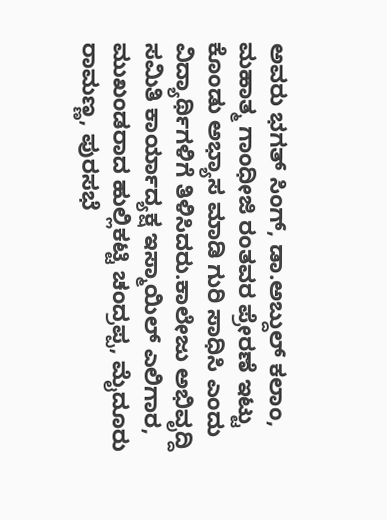ಅವರು ಭಗತ್‌ ಸಿಂಗ್, ಡಾ.ಅಬ್ದುಲ್‌ ಕಲಾಂ, ಮಹಾತ್ಮ ಗಾಂಧೀಜಿ ರಂತವರ ಪ್ರೇರಣೆ ಇಟ್ಟು ಕೊಂಡು ಅಭ್ಯಾಸ ಮಾಡಿ ಗುರಿ ಸಾಧಿಸಿ ಎಂದು ವಿದ್ಯಾರ್ಥಿಗಳಿಗೆ ತಿಳಿಸಿದರು.ಕಾಲೇಜು ಅಭಿವೃದ್ದಿ ಸಮಿತಿ ಕಾರ್ಯಾದ್ಯಕ್ಷ ಇಸ್ಮಾಯಿಲ್‌ ಎಲಿಗಾರ, ಮುಖಂಡರಾದ ಹುಲ್ಲಿಕಟ್ಟಿ ಚಂದ್ರಪ್ಪ, ಮೈದೂರು ರಾಮಣ್ಣ, ಪುರಸಭೆ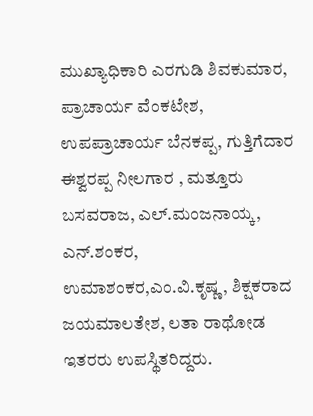ಮುಖ್ಯಾಧಿಕಾರಿ ಎರಗುಡಿ ಶಿವಕುಮಾರ, ಪ್ರಾಚಾರ್ಯ ವೆಂಕಟೇಶ, ಉಪಪ್ರಾಚಾರ್ಯ ಬೆನಕಪ್ಪ, ಗುತ್ತಿಗೆದಾರ ಈಶ್ವರಪ್ಪ ನೀಲಗಾರ , ಮತ್ತೂರು ಬಸವರಾಜ, ಎಲ್‌.ಮಂಜನಾಯ್ಕ, ಎನ್.ಶಂಕರ, ಉಮಾಶಂಕರ,ಎಂ.ವಿ.ಕೃಷ್ಣ, ಶಿಕ್ಷಕರಾದ ಜಯಮಾಲತೇಶ, ಲತಾ ರಾಥೋಡ ಇತರರು ಉಪಸ್ಥಿತರಿದ್ದರು.